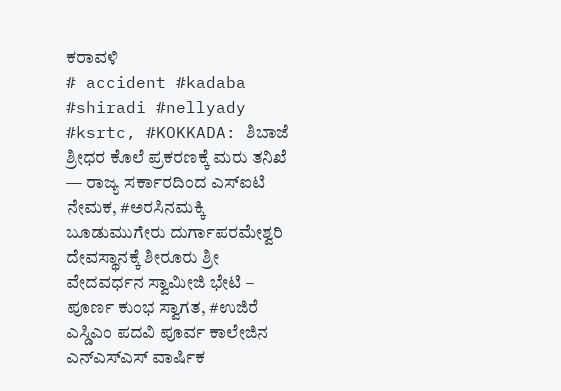ಕರಾವಳಿ
# accident #kadaba #shiradi #nellyady #ksrtc, #KOKKADA: ಶಿಬಾಜೆ ಶ್ರೀಧರ ಕೊಲೆ ಪ್ರಕರಣಕ್ಕೆ ಮರು ತನಿಖೆ — ರಾಜ್ಯ ಸರ್ಕಾರದಿಂದ ಎಸ್ಐಟಿ ನೇಮಕ, #ಅರಸಿನಮಕ್ಕಿ ಬೂಡುಮುಗೇರು ದುರ್ಗಾಪರಮೇಶ್ವರಿ ದೇವಸ್ಥಾನಕ್ಕೆ ಶೀರೂರು ಶ್ರೀ ವೇದವರ್ಧನ ಸ್ವಾಮೀಜಿ ಭೇಟಿ – ಪೂರ್ಣ ಕುಂಭ ಸ್ವಾಗತ, #ಉಜಿರೆ ಎಸ್ಡಿಎಂ ಪದವಿ ಪೂರ್ವ ಕಾಲೇಜಿನ ಎನ್ಎಸ್ಎಸ್ ವಾರ್ಷಿಕ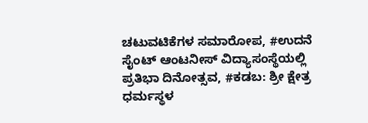ಚಟುವಟಿಕೆಗಳ ಸಮಾರೋಪ, #ಉದನೆ ಸೈಂಟ್ ಆಂಟನೀಸ್ ವಿದ್ಯಾಸಂಸ್ಥೆಯಲ್ಲಿ ಪ್ರತಿಭಾ ದಿನೋತ್ಸವ, #ಕಡಬ: ಶ್ರೀ ಕ್ಷೇತ್ರ ಧರ್ಮಸ್ಥಳ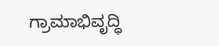ಗ್ರಾಮಾಭಿವೃದ್ಧಿ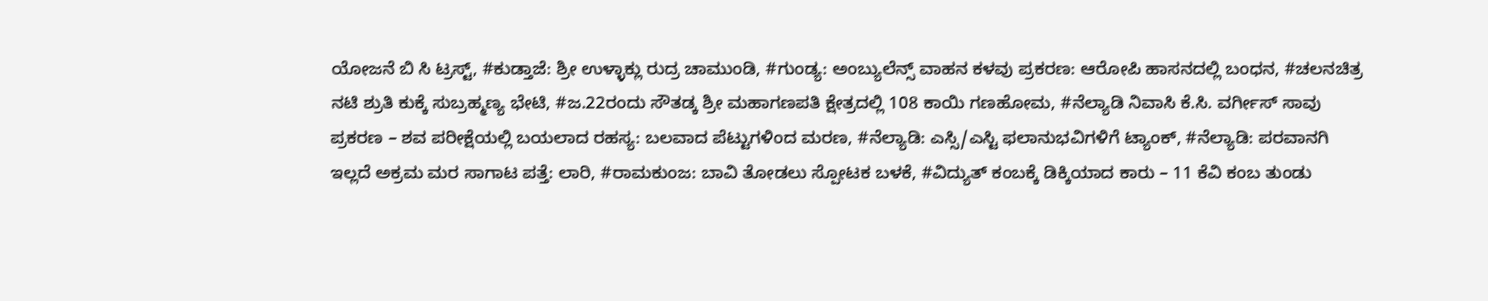ಯೋಜನೆ ಬಿ ಸಿ ಟ್ರಸ್ಟ್, #ಕುಡ್ತಾಜೆ: ಶ್ರೀ ಉಳ್ಳಾಕ್ಲು ರುದ್ರ ಚಾಮುಂಡಿ, #ಗುಂಡ್ಯ: ಅಂಬ್ಯುಲೆನ್ಸ್ ವಾಹನ ಕಳವು ಪ್ರಕರಣ: ಆರೋಪಿ ಹಾಸನದಲ್ಲಿ ಬಂಧನ, #ಚಲನಚಿತ್ರ ನಟಿ ಶ್ರುತಿ ಕುಕ್ಕೆ ಸುಬ್ರಹ್ಮಣ್ಯ ಭೇಟಿ, #ಜ.22ರಂದು ಸೌತಡ್ಕ ಶ್ರೀ ಮಹಾಗಣಪತಿ ಕ್ಷೇತ್ರದಲ್ಲಿ 108 ಕಾಯಿ ಗಣಹೋಮ, #ನೆಲ್ಯಾಡಿ ನಿವಾಸಿ ಕೆ.ಸಿ. ವರ್ಗೀಸ್ ಸಾವು ಪ್ರಕರಣ – ಶವ ಪರೀಕ್ಷೆಯಲ್ಲಿ ಬಯಲಾದ ರಹಸ್ಯ: ಬಲವಾದ ಪೆಟ್ಟುಗಳಿಂದ ಮರಣ, #ನೆಲ್ಯಾಡಿ: ಎಸ್ಸಿ/ಎಸ್ಟಿ ಫಲಾನುಭವಿಗಳಿಗೆ ಟ್ಯಾಂಕ್, #ನೆಲ್ಯಾಡಿ: ಪರವಾನಗಿ ಇಲ್ಲದೆ ಅಕ್ರಮ ಮರ ಸಾಗಾಟ ಪತ್ತೆ: ಲಾರಿ, #ರಾಮಕುಂಜ: ಬಾವಿ ತೋಡಲು ಸ್ಪೋಟಕ ಬಳಕೆ, #ವಿದ್ಯುತ್ ಕಂಬಕ್ಕೆ ಡಿಕ್ಕಿಯಾದ ಕಾರು – 11 ಕೆವಿ ಕಂಬ ತುಂಡು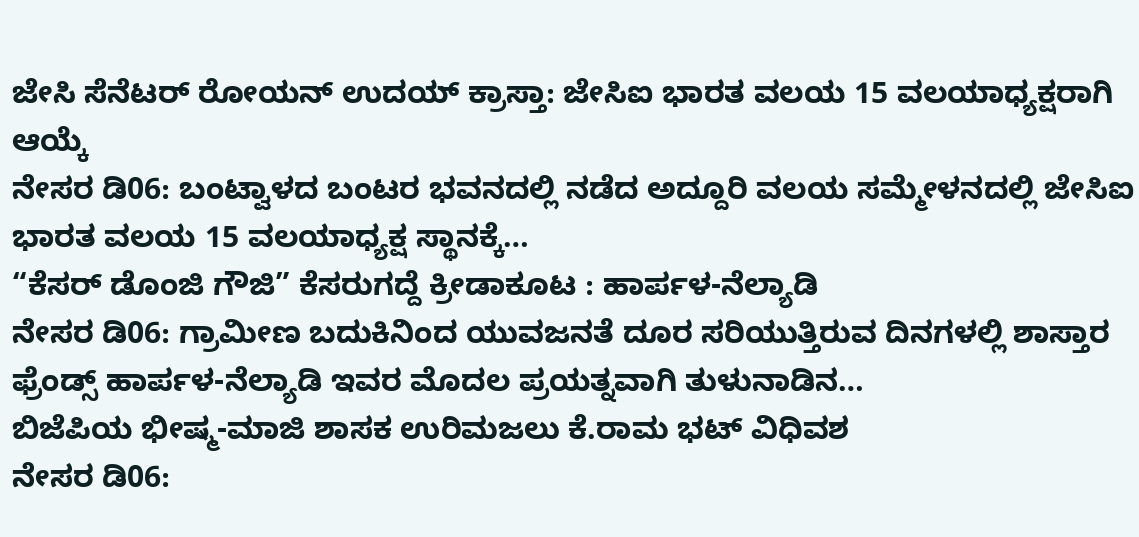ಜೇಸಿ ಸೆನೆಟರ್ ರೋಯನ್ ಉದಯ್ ಕ್ರಾಸ್ತಾ: ಜೇಸಿಐ ಭಾರತ ವಲಯ 15 ವಲಯಾಧ್ಯಕ್ಷರಾಗಿ ಆಯ್ಕೆ
ನೇಸರ ಡಿ06: ಬಂಟ್ವಾಳದ ಬಂಟರ ಭವನದಲ್ಲಿ ನಡೆದ ಅದ್ದೂರಿ ವಲಯ ಸಮ್ಮೇಳನದಲ್ಲಿ ಜೇಸಿಐ ಭಾರತ ವಲಯ 15 ವಲಯಾಧ್ಯಕ್ಷ ಸ್ಥಾನಕ್ಕೆ…
“ಕೆಸರ್ ಡೊಂಜಿ ಗೌಜಿ” ಕೆಸರುಗದ್ದೆ ಕ್ರೀಡಾಕೂಟ : ಹಾರ್ಪಳ-ನೆಲ್ಯಾಡಿ
ನೇಸರ ಡಿ06: ಗ್ರಾಮೀಣ ಬದುಕಿನಿಂದ ಯುವಜನತೆ ದೂರ ಸರಿಯುತ್ತಿರುವ ದಿನಗಳಲ್ಲಿ ಶಾಸ್ತಾರ ಫ್ರೆಂಡ್ಸ್ ಹಾರ್ಪಳ-ನೆಲ್ಯಾಡಿ ಇವರ ಮೊದಲ ಪ್ರಯತ್ನವಾಗಿ ತುಳುನಾಡಿನ…
ಬಿಜೆಪಿಯ ಭೀಷ್ಮ-ಮಾಜಿ ಶಾಸಕ ಉರಿಮಜಲು ಕೆ.ರಾಮ ಭಟ್ ವಿಧಿವಶ
ನೇಸರ ಡಿ06: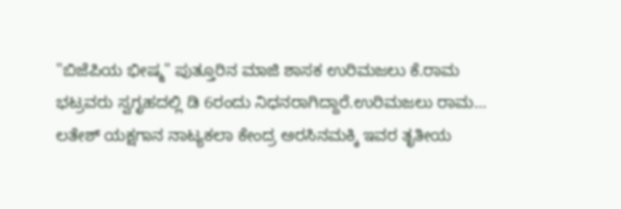"ಬಿಜೆಪಿಯ ಭೀಷ್ಮ" ಪುತ್ತೂರಿನ ಮಾಜಿ ಶಾಸಕ ಉರಿಮಜಲು ಕೆ.ರಾಮ ಭಟ್ರವರು ಸ್ವಗೃಹದಲ್ಲಿ ಡಿ 6ರಂದು ನಿಧನರಾಗಿದ್ದಾರೆ.ಉರಿಮಜಲು ರಾಮ…
ಲತೇಶ್ ಯಕ್ಷಗಾನ ನಾಟ್ಯಕಲಾ ಕೇಂದ್ರ ಅರಸಿನಮಕ್ಕಿ ಇವರ ತೃತೀಯ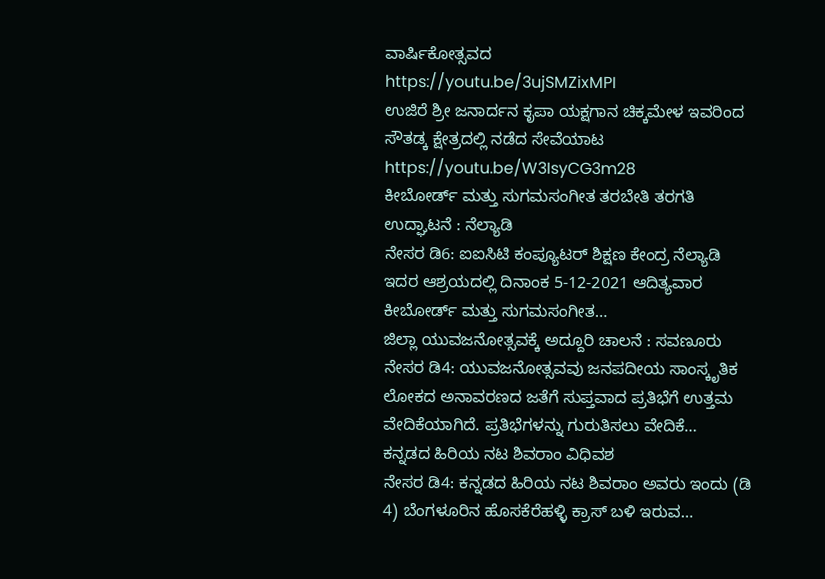ವಾರ್ಷಿಕೋತ್ಸವದ
https://youtu.be/3ujSMZixMPI
ಉಜಿರೆ ಶ್ರೀ ಜನಾರ್ದನ ಕೃಪಾ ಯಕ್ಷಗಾನ ಚಿಕ್ಕಮೇಳ ಇವರಿಂದ ಸೌತಡ್ಕ ಕ್ಷೇತ್ರದಲ್ಲಿ ನಡೆದ ಸೇವೆಯಾಟ
https://youtu.be/W3IsyCG3m28
ಕೀಬೋರ್ಡ್ ಮತ್ತು ಸುಗಮಸಂಗೀತ ತರಬೇತಿ ತರಗತಿ ಉದ್ಘಾಟನೆ : ನೆಲ್ಯಾಡಿ
ನೇಸರ ಡಿ6: ಐಐಸಿಟಿ ಕಂಪ್ಯೂಟರ್ ಶಿಕ್ಷಣ ಕೇಂದ್ರ ನೆಲ್ಯಾಡಿ ಇದರ ಆಶ್ರಯದಲ್ಲಿ ದಿನಾಂಕ 5-12-2021 ಆದಿತ್ಯವಾರ ಕೀಬೋರ್ಡ್ ಮತ್ತು ಸುಗಮಸಂಗೀತ…
ಜಿಲ್ಲಾ ಯುವಜನೋತ್ಸವಕ್ಕೆ ಅದ್ದೂರಿ ಚಾಲನೆ : ಸವಣೂರು
ನೇಸರ ಡಿ4: ಯುವಜನೋತ್ಸವವು ಜನಪದೀಯ ಸಾಂಸ್ಕೃತಿಕ ಲೋಕದ ಅನಾವರಣದ ಜತೆಗೆ ಸುಪ್ತವಾದ ಪ್ರತಿಭೆಗೆ ಉತ್ತಮ ವೇದಿಕೆಯಾಗಿದೆ. ಪ್ರತಿಭೆಗಳನ್ನು ಗುರುತಿಸಲು ವೇದಿಕೆ…
ಕನ್ನಡದ ಹಿರಿಯ ನಟ ಶಿವರಾಂ ವಿಧಿವಶ
ನೇಸರ ಡಿ4: ಕನ್ನಡದ ಹಿರಿಯ ನಟ ಶಿವರಾಂ ಅವರು ಇಂದು (ಡಿ 4) ಬೆಂಗಳೂರಿನ ಹೊಸಕೆರೆಹಳ್ಳಿ ಕ್ರಾಸ್ ಬಳಿ ಇರುವ…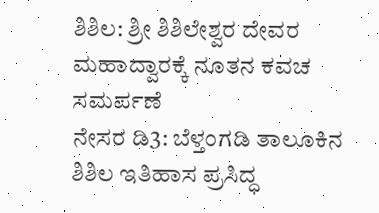ಶಿಶಿಲ: ಶ್ರೀ ಶಿಶಿಲೇಶ್ವರ ದೇವರ ಮಹಾದ್ವಾರಕ್ಕೆ ನೂತನ ಕವಚ ಸಮರ್ಪಣೆ
ನೇಸರ ಡಿ3: ಬೆಳ್ತಂಗಡಿ ತಾಲೂಕಿನ ಶಿಶಿಲ ಇತಿಹಾಸ ಪ್ರಸಿದ್ಧ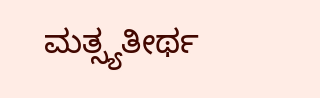ಮತ್ಸ್ಯತೀರ್ಥ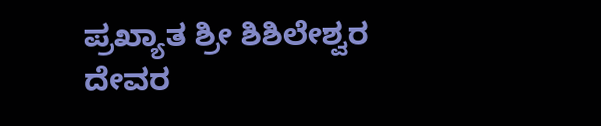ಪ್ರಖ್ಯಾತ ಶ್ರೀ ಶಿಶಿಲೇಶ್ವರ ದೇವರ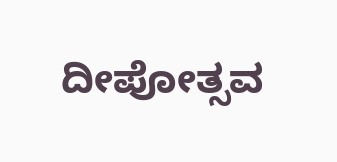ದೀಪೋತ್ಸವ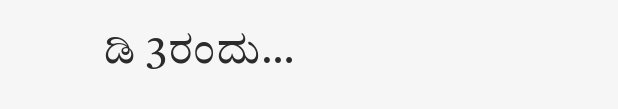ಡಿ 3ರಂದು…